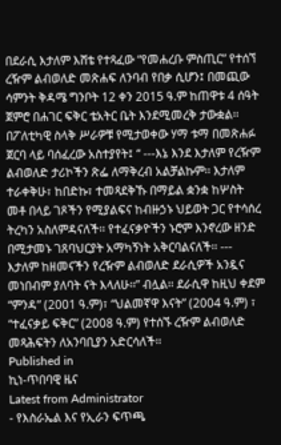በደራሲ እታለም እሸቴ የተጻፈው “የመሐረቡ ምስጢር” የተሰኘ ረዥም ልብወለድ መጽሐፍ ለንባብ የበቃ ሲሆን፤ በመጪው ሳምንት ቅዳሜ ግንቦት 12 ቀን 2015 ዓ.ም ከጠዋቱ 4 ሰዓት ጀምሮ በሐገር ፍቅር ቴአትር ቤት እንደሚመረቅ ታውቋል፡፡
በፖለቲካዊ ስላቅ ሥራዎቹ የሚታወቀው ሃማ ቱማ በመጽሐፉ ጀርባ ላይ ባሰፈረው አስተያየት፤ “ ---እኔ እንደ እታለም የረዥም ልብወለድ ታሪኮችን ጽፌ ለማቅረብ አልቻልኩም፡፡ እታለም ተራቀቅሁ፣ ከበድኩ፣ ተመጻደቅኹ በማይል ቋንቋ ከሦስት መቶ በላይ ገጾችን የሚያልፍና ከብዙኃኑ ህይወት ጋር የተሳሰረ ትረካን አስለምዳናለች፡፡ የተፈናቃዮችን ኑሮም እንኖረው ዘንድ በሚታመኑ ገጸባህርያት አማካኝነት አቅርባልናለች፡፡ --- እታለም ከዘመናችን የረዥም ልብወለድ ደራሲዎች አንዷና መነበብም ያለባት ናት እላለሁ፡፡” ብሏል፡፡ ደራሲዋ ከዚህ ቀደም “ምንዳ” (2001 ዓ.ም)፣ “ህልመኛዋ እናት” (2004 ዓ.ም) ፣ “ተፈናቃይ ፍቅር” (2008 ዓ.ም) የተሰኙ ረዥም ልብወለድ መጻሕፍትን ለአንባቢያን አድርሳለች፡፡
Published in
ኪነ-ጥበባዊ ዜና
Latest from Administrator
- የእስራኤል እና የኢራን ፍጥጫ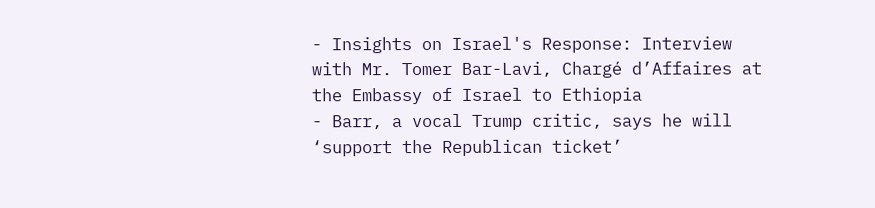- Insights on Israel's Response: Interview with Mr. Tomer Bar-Lavi, Chargé d’Affaires at the Embassy of Israel to Ethiopia
- Barr, a vocal Trump critic, says he will ‘support the Republican ticket’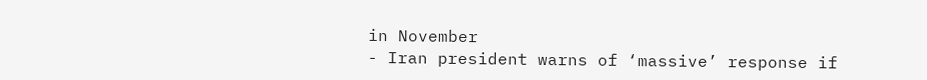in November
- Iran president warns of ‘massive’ response if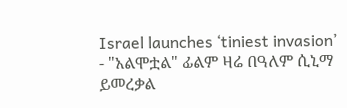Israel launches ‘tiniest invasion’
- "አልሞቷል" ፊልም ዛሬ በዓለም ሲኒማ ይመረቃል